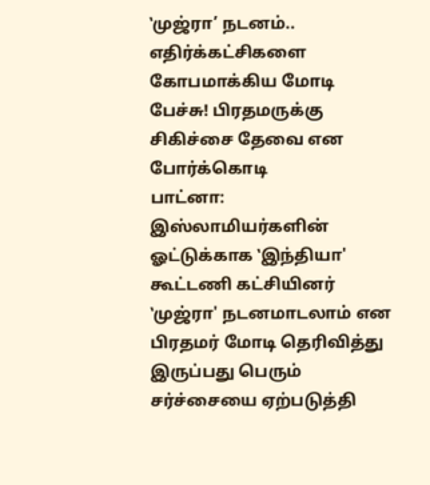‛முஜ்ரா’ நடனம்.. எதிர்க்கட்சிகளை கோபமாக்கிய மோடி பேச்சு! பிரதமருக்கு சிகிச்சை தேவை என போர்க்கொடி
பாட்னா: இஸ்லாமியர்களின் ஓட்டுக்காக ‛இந்தியா' கூட்டணி கட்சியினர் ‛முஜ்ரா' நடனமாடலாம் என பிரதமர் மோடி தெரிவித்து இருப்பது பெரும் சர்ச்சையை ஏற்படுத்தி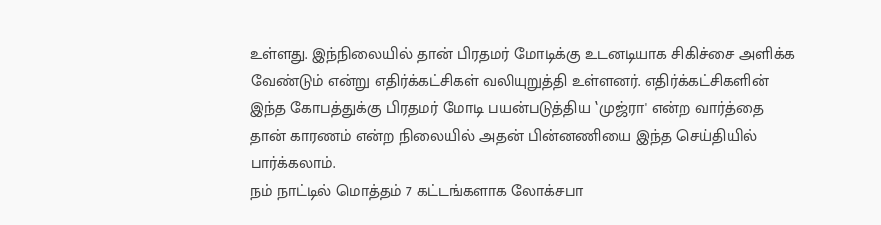உள்ளது. இந்நிலையில் தான் பிரதமர் மோடிக்கு உடனடியாக சிகிச்சை அளிக்க வேண்டும் என்று எதிர்க்கட்சிகள் வலியுறுத்தி உள்ளனர். எதிர்க்கட்சிகளின் இந்த கோபத்துக்கு பிரதமர் மோடி பயன்படுத்திய ‛முஜ்ரா' என்ற வார்த்தை தான் காரணம் என்ற நிலையில் அதன் பின்னணியை இந்த செய்தியில் பார்க்கலாம்.
நம் நாட்டில் மொத்தம் 7 கட்டங்களாக லோக்சபா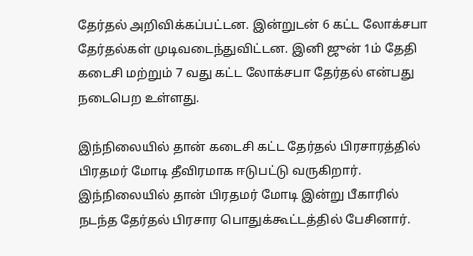தேர்தல் அறிவிக்கப்பட்டன. இன்றுடன் 6 கட்ட லோக்சபா தேர்தல்கள் முடிவடைந்துவிட்டன. இனி ஜுன் 1ம் தேதி கடைசி மற்றும் 7 வது கட்ட லோக்சபா தேர்தல் என்பது நடைபெற உள்ளது.

இந்நிலையில் தான் கடைசி கட்ட தேர்தல் பிரசாரத்தில் பிரதமர் மோடி தீவிரமாக ஈடுபட்டு வருகிறார். இந்நிலையில் தான் பிரதமர் மோடி இன்று பீகாரில் நடந்த தேர்தல் பிரசார பொதுக்கூட்டத்தில் பேசினார்.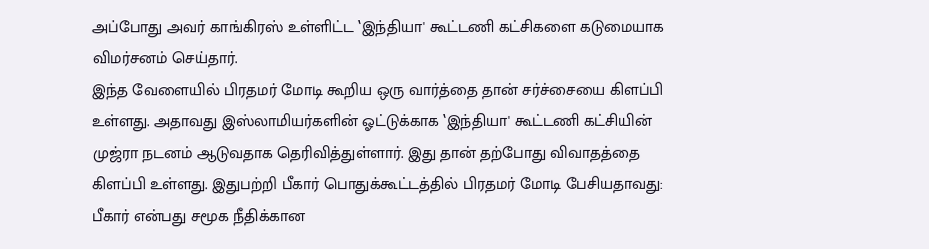அப்போது அவர் காங்கிரஸ் உள்ளிட்ட ‛இந்தியா' கூட்டணி கட்சிகளை கடுமையாக விமர்சனம் செய்தார்.
இந்த வேளையில் பிரதமர் மோடி கூறிய ஒரு வார்த்தை தான் சர்ச்சையை கிளப்பி உள்ளது. அதாவது இஸ்லாமியர்களின் ஓட்டுக்காக ‛இந்தியா' கூட்டணி கட்சியின் முஜ்ரா நடனம் ஆடுவதாக தெரிவித்துள்ளார். இது தான் தற்போது விவாதத்தை கிளப்பி உள்ளது. இதுபற்றி பீகார் பொதுக்கூட்டத்தில் பிரதமர் மோடி பேசியதாவது: பீகார் என்பது சமூக நீதிக்கான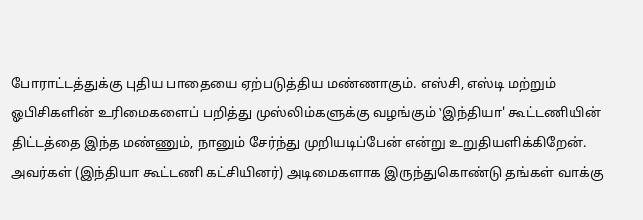போராட்டத்துக்கு புதிய பாதையை ஏற்படுத்திய மண்ணாகும். எஸ்சி, எஸ்டி மற்றும் ஓபிசிகளின் உரிமைகளைப் பறித்து முஸ்லிம்களுக்கு வழங்கும் ‛இந்தியா' கூட்டணியின் திட்டத்தை இந்த மண்ணும், நானும் சேர்ந்து முறியடிப்பேன் என்று உறுதியளிக்கிறேன். அவர்கள் (இந்தியா கூட்டணி கட்சியினர்) அடிமைகளாக இருந்துகொண்டு தங்கள் வாக்கு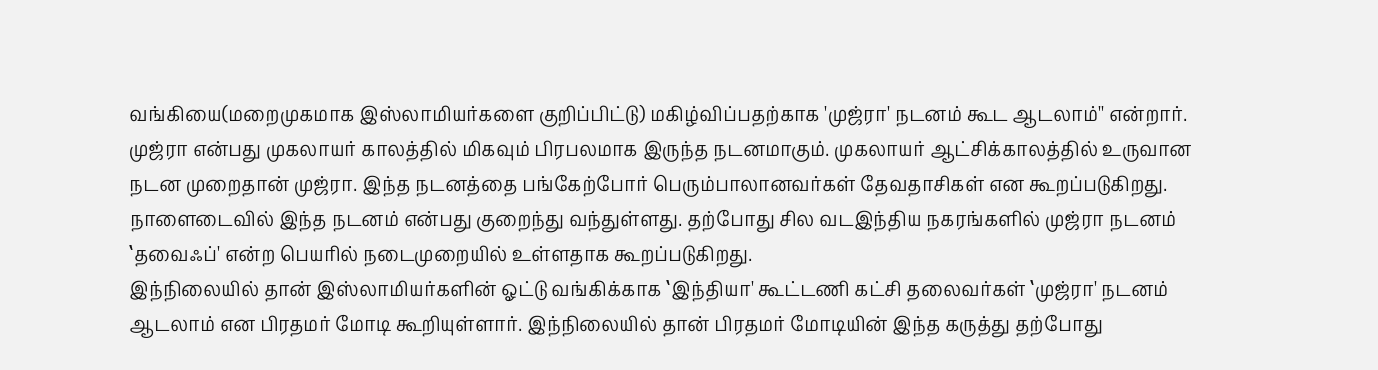வங்கியை(மறைமுகமாக இஸ்லாமியர்களை குறிப்பிட்டு) மகிழ்விப்பதற்காக 'முஜ்ரா' நடனம் கூட ஆடலாம்'' என்றார்.
முஜ்ரா என்பது முகலாயர் காலத்தில் மிகவும் பிரபலமாக இருந்த நடனமாகும். முகலாயர் ஆட்சிக்காலத்தில் உருவான நடன முறைதான் முஜ்ரா. இந்த நடனத்தை பங்கேற்போர் பெரும்பாலானவர்கள் தேவதாசிகள் என கூறப்படுகிறது. நாளைடைவில் இந்த நடனம் என்பது குறைந்து வந்துள்ளது. தற்போது சில வடஇந்திய நகரங்களில் முஜ்ரா நடனம் ‛தவைஃப்' என்ற பெயரில் நடைமுறையில் உள்ளதாக கூறப்படுகிறது.
இந்நிலையில் தான் இஸ்லாமியர்களின் ஓட்டு வங்கிக்காக ‛இந்தியா' கூட்டணி கட்சி தலைவர்கள் ‛முஜ்ரா' நடனம் ஆடலாம் என பிரதமர் மோடி கூறியுள்ளார். இந்நிலையில் தான் பிரதமர் மோடியின் இந்த கருத்து தற்போது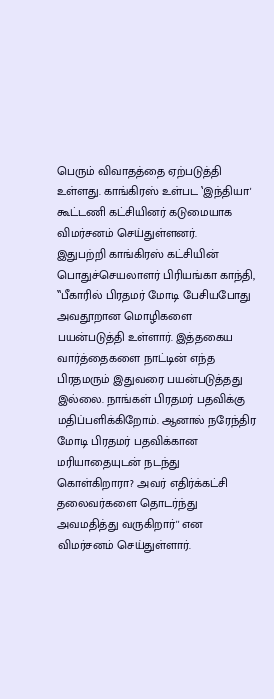பெரும் விவாதத்தை ஏற்படுத்தி உள்ளது. காங்கிரஸ் உள்பட ‛இந்தியா' கூட்டணி கட்சியினர் கடுமையாக விமர்சனம் செய்துள்ளனர்.
இதுபற்றி காங்கிரஸ் கட்சியின் பொதுச்செயலாளர் பிரியங்கா காந்தி, ‛‛பீகாரில் பிரதமர் மோடி பேசியபோது அவதூறான மொழிகளை பயன்படுத்தி உள்ளார். இத்தகைய வார்த்தைகளை நாட்டின் எந்த பிரதமரும் இதுவரை பயன்படுத்தது இல்லை. நாங்கள் பிரதமர் பதவிக்கு மதிப்பளிக்கிறோம். ஆனால் நரேந்திர மோடி பிரதமர் பதவிக்கான மரியாதையுடன் நடந்து கொள்கிறாரா? அவர் எதிர்க்கட்சி தலைவர்களை தொடர்ந்து அவமதித்து வருகிறார்'' என விமர்சனம் செய்துள்ளார்.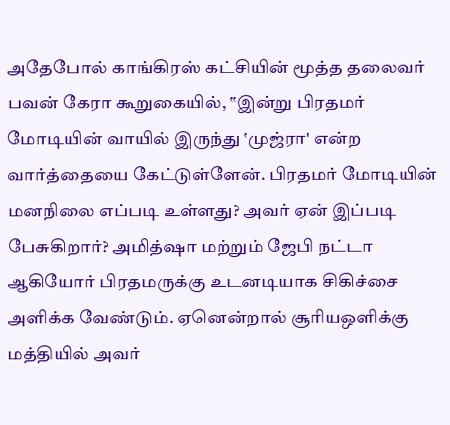அதேபோல் காங்கிரஸ் கட்சியின் மூத்த தலைவர் பவன் கேரா கூறுகையில், ‛‛இன்று பிரதமர் மோடியின் வாயில் இருந்து ‛முஜ்ரா' என்ற வார்த்தையை கேட்டுள்ளேன். பிரதமர் மோடியின் மனநிலை எப்படி உள்ளது? அவர் ஏன் இப்படி பேசுகிறார்? அமித்ஷா மற்றும் ஜேபி நட்டா ஆகியோர் பிரதமருக்கு உடனடியாக சிகிச்சை அளிக்க வேண்டும். ஏனென்றால் சூரியஒளிக்கு மத்தியில் அவர்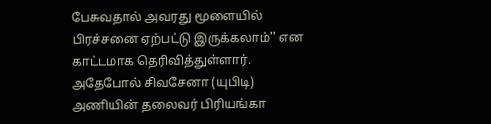பேசுவதால் அவரது மூளையில் பிரச்சனை ஏற்பட்டு இருக்கலாம்'' என காட்டமாக தெரிவித்துள்ளார்.
அதேபோல் சிவசேனா (யுபிடி) அணியின் தலைவர் பிரியங்கா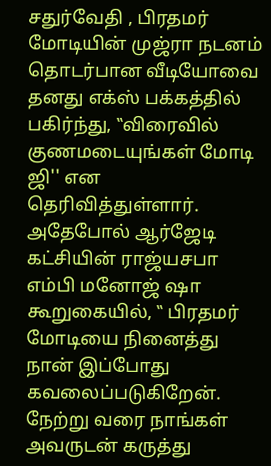சதுர்வேதி , பிரதமர் மோடியின் முஜ்ரா நடனம் தொடர்பான வீடியோவை தனது எக்ஸ் பக்கத்தில் பகிர்ந்து, ‛‛விரைவில் குணமடையுங்கள் மோடி ஜி'' என தெரிவித்துள்ளார்.
அதேபோல் ஆர்ஜேடி கட்சியின் ராஜ்யசபா எம்பி மனோஜ் ஷா கூறுகையில், ‛‛ பிரதமர் மோடியை நினைத்து நான் இப்போது கவலைப்படுகிறேன். நேற்று வரை நாங்கள் அவருடன் கருத்து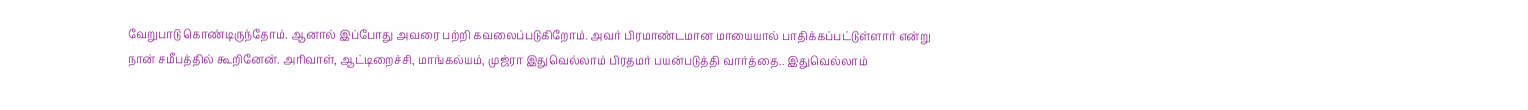வேறுபாடு கொண்டிருந்தோம். ஆனால் இப்போது அவரை பற்றி கவலைப்படுகிறோம். அவர் பிரமாண்டமான மாயையால் பாதிக்கப்பட்டுள்ளார் என்று நான் சமீபத்தில் கூறினேன். அரிவாள், ஆட்டிறைச்சி, மாங்கல்யம், முஜ்ரா இதுவெல்லாம் பிரதமர் பயன்படுத்தி வார்த்தை.. இதுவெல்லாம்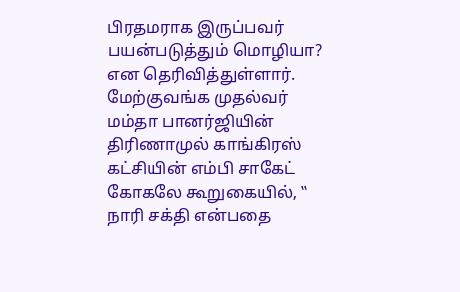பிரதமராக இருப்பவர் பயன்படுத்தும் மொழியா? என தெரிவித்துள்ளார்.
மேற்குவங்க முதல்வர் மம்தா பானர்ஜியின் திரிணாமுல் காங்கிரஸ் கட்சியின் எம்பி சாகேட் கோகலே கூறுகையில், ‛‛ நாரி சக்தி என்பதை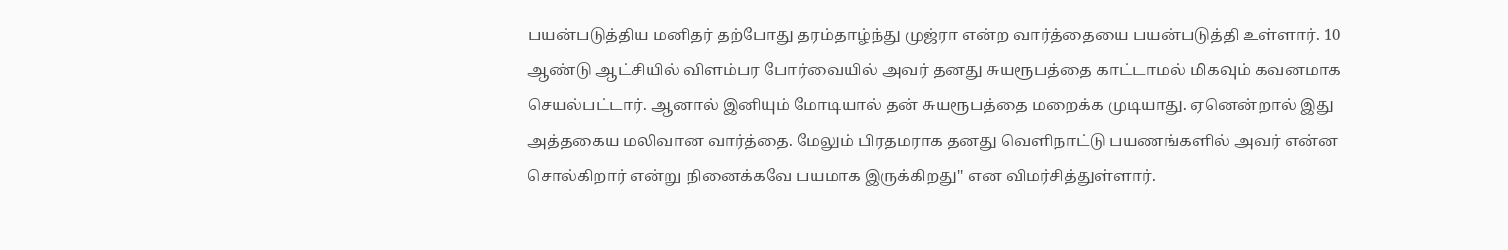பயன்படுத்திய மனிதர் தற்போது தரம்தாழ்ந்து முஜ்ரா என்ற வார்த்தையை பயன்படுத்தி உள்ளார். 10 ஆண்டு ஆட்சியில் விளம்பர போர்வையில் அவர் தனது சுயரூபத்தை காட்டாமல் மிகவும் கவனமாக செயல்பட்டார். ஆனால் இனியும் மோடியால் தன் சுயரூபத்தை மறைக்க முடியாது. ஏனென்றால் இது அத்தகைய மலிவான வார்த்தை. மேலும் பிரதமராக தனது வெளிநாட்டு பயணங்களில் அவர் என்ன சொல்கிறார் என்று நினைக்கவே பயமாக இருக்கிறது'' என விமர்சித்துள்ளார்.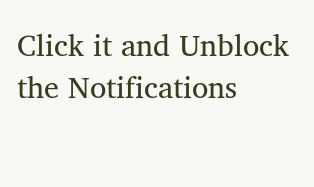Click it and Unblock the Notifications